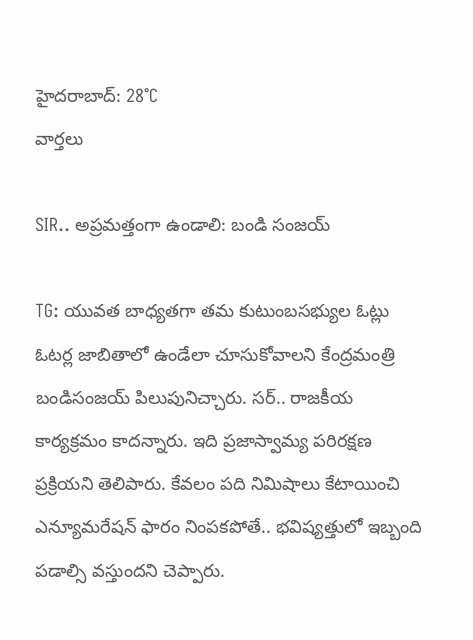హైదరాబాద్: 28°C
వార్తలు

SIR.. అప్రమత్తంగా ఉండాలి: బండి సంజయ్

TG: యువత బాధ్యతగా తమ కుటుంబసభ్యుల ఓట్లు ఓటర్ల జాబితాలో ఉండేలా చూసుకోవాలని కేంద్రమంత్రి బండిసంజయ్ పిలుపునిచ్చారు. సర్‌.. రాజకీయ కార్యక్రమం కాదన్నారు. ఇది ప్రజాస్వామ్య పరిరక్షణ ప్రక్రియని తెలిపారు. కేవలం పది నిమిషాలు కేటాయించి ఎన్యూమరేషన్‌ ఫారం నింపకపోతే.. భవిష్యత్తులో ఇబ్బంది పడాల్సి వస్తుందని చెప్పారు.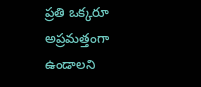ప్రతి ఒక్కరూ అప్రమత్తంగా ఉండాలని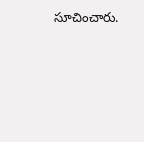సూచించారు.